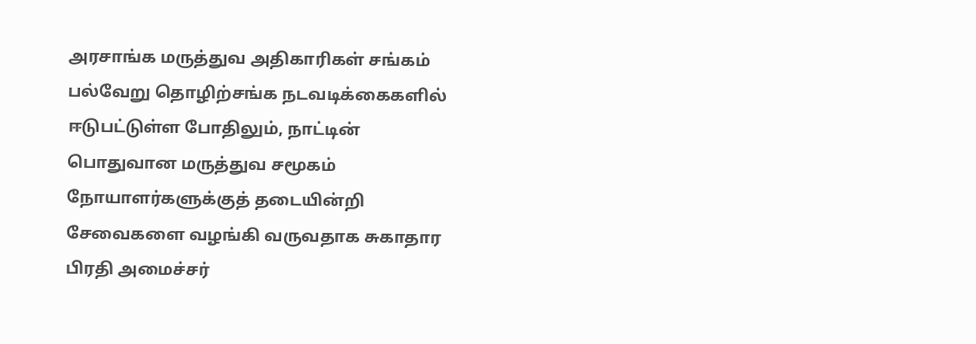அரசாங்க மருத்துவ அதிகாரிகள் சங்கம் பல்வேறு தொழிற்சங்க நடவடிக்கைகளில் ஈடுபட்டுள்ள போதிலும், நாட்டின் பொதுவான மருத்துவ சமூகம் நோயாளர்களுக்குத் தடையின்றி சேவைகளை வழங்கி வருவதாக சுகாதார பிரதி அமைச்சர்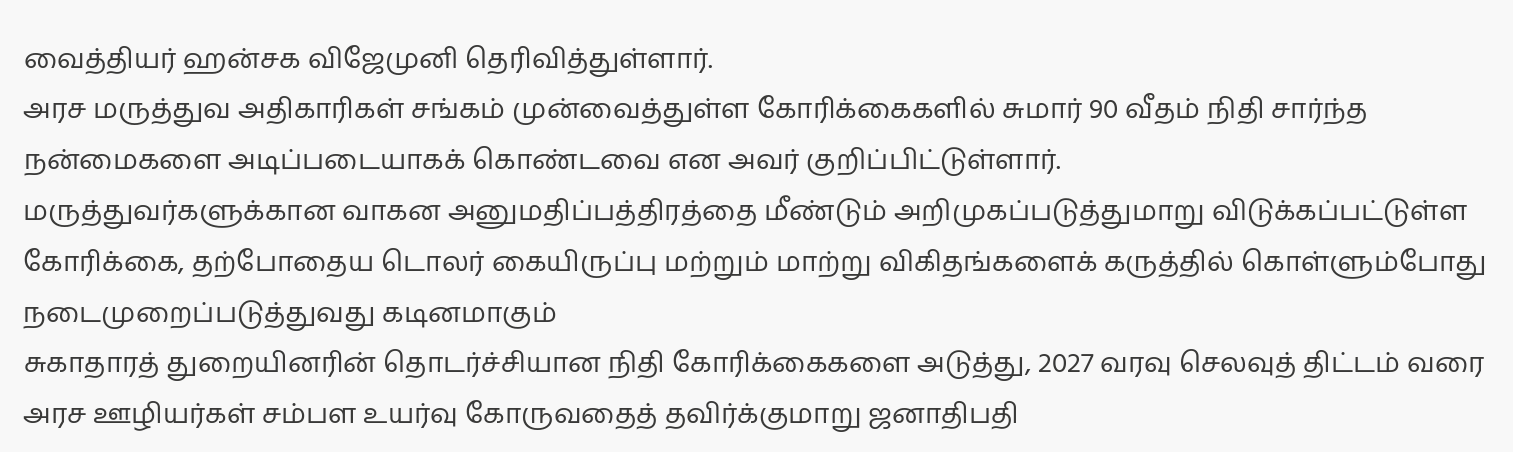வைத்தியர் ஹன்சக விஜேமுனி தெரிவித்துள்ளார்.
அரச மருத்துவ அதிகாரிகள் சங்கம் முன்வைத்துள்ள கோரிக்கைகளில் சுமார் 90 வீதம் நிதி சார்ந்த நன்மைகளை அடிப்படையாகக் கொண்டவை என அவர் குறிப்பிட்டுள்ளார்.
மருத்துவர்களுக்கான வாகன அனுமதிப்பத்திரத்தை மீண்டும் அறிமுகப்படுத்துமாறு விடுக்கப்பட்டுள்ள கோரிக்கை, தற்போதைய டொலர் கையிருப்பு மற்றும் மாற்று விகிதங்களைக் கருத்தில் கொள்ளும்போது நடைமுறைப்படுத்துவது கடினமாகும்
சுகாதாரத் துறையினரின் தொடர்ச்சியான நிதி கோரிக்கைகளை அடுத்து, 2027 வரவு செலவுத் திட்டம் வரை அரச ஊழியர்கள் சம்பள உயர்வு கோருவதைத் தவிர்க்குமாறு ஜனாதிபதி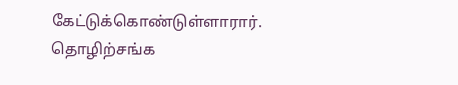கேட்டுக்கொண்டுள்ளாரார்.
தொழிற்சங்க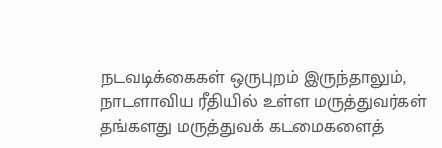நடவடிக்கைகள் ஒருபுறம் இருந்தாலும், நாடளாவிய ரீதியில் உள்ள மருத்துவர்கள் தங்களது மருத்துவக் கடமைகளைத்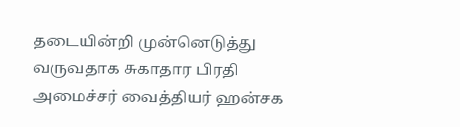தடையின்றி முன்னெடுத்து வருவதாக சுகாதார பிரதி அமைச்சர் வைத்தியர் ஹன்சக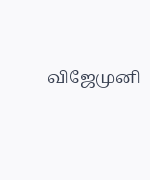விஜேமுனி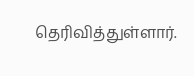தெரிவித்துள்ளார்.